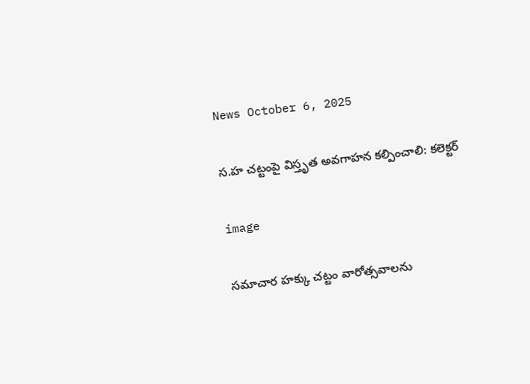News October 6, 2025

స.హ చట్టంపై విస్తృత అవగాహన కల్పించాలి: కలెక్టర్

image

సమాచార హక్కు చట్టం వారోత్సవాలను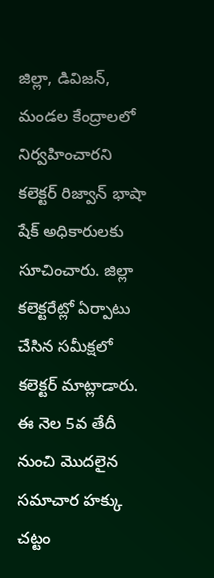జిల్లా, డివిజన్, మండల కేంద్రాలలో నిర్వహించారని కలెక్టర్ రిజ్వాన్ భాషా షేక్ అధికారులకు సూచించారు. జిల్లా కలెక్టరేట్లో ఏర్పాటు చేసిన సమీక్షలో కలెక్టర్ మాట్లాడారు. ఈ నెల 5వ తేదీ నుంచి మొదలైన సమాచార హక్కు చట్టం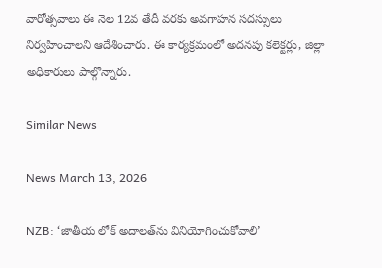వారోత్సవాలు ఈ నెల 12వ తేదీ వరకు అవగాహన సదస్సులు నిర్వహించాలని ఆదేశించారు. ఈ కార్యక్రమంలో అదనపు కలెక్టర్లు, జిల్లా అధికారులు పాల్గొన్నారు.

Similar News

News March 13, 2026

NZB: ‘జాతీయ లోక్ అదాలత్‌ను వినియోగించుకోవాలి’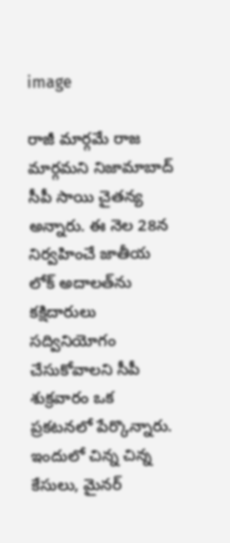image

రాజీ మార్గమే రాజ మార్గమని నిజామాబాద్ సీపీ సాయి చైతన్య అన్నారు. ఈ నెల 28న నిర్వహించే జాతీయ లోక్ అదాలత్‌ను కక్షిదారులు సద్వినియోగం చేసుకోవాలని సీపీ శుక్రవారం ఒక ప్రకటనలో పేర్కొన్నారు. ఇందులో చిన్న చిన్న కేసులు, మైనర్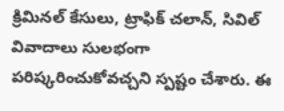క్రిమినల్ కేసులు, ట్రాఫిక్ చలాన్, సివిల్ వివాదాలు సులభంగా పరిష్కరించుకోవచ్చని స్పష్టం చేశారు. ఈ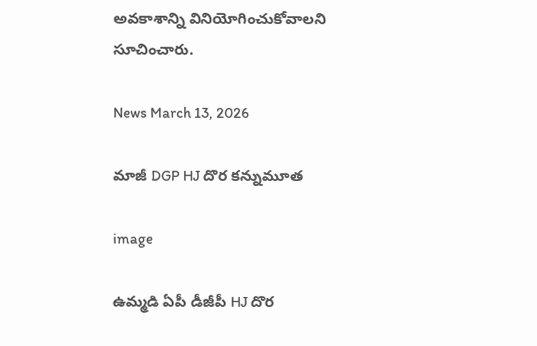అవకాశాన్ని వినియోగించుకోవాలని సూచించారు.

News March 13, 2026

మాజీ DGP HJ దొర కన్నుమూత

image

ఉమ్మడి ఏపీ డీజీపీ HJ దొర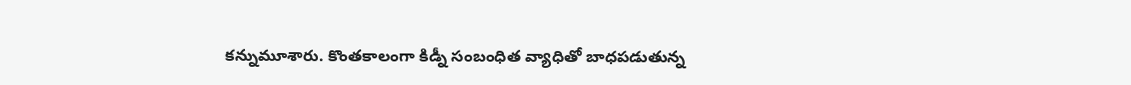కన్నుమూశారు. కొంతకాలంగా కిడ్నీ సంబంధిత వ్యాధితో బాధపడుతున్న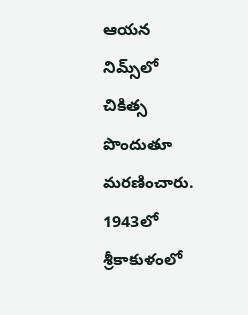ఆయన నిమ్స్‌లో చికిత్స పొందుతూ మరణించారు. 1943లో శ్రీకాకుళంలో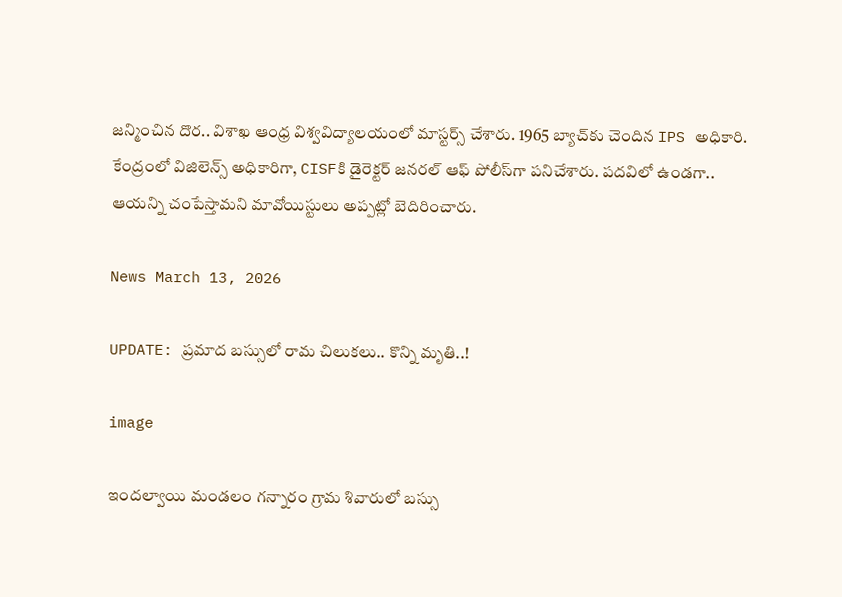జన్మించిన దొర.. విశాఖ ఆంధ్ర విశ్వవిద్యాలయంలో మాస్టర్స్ చేశారు. 1965 బ్యాచ్‌కు చెందిన IPS అధికారి. కేంద్రంలో విజిలెన్స్‌ అధికారిగా, CISFకి డైరెక్టర్ జనరల్ ఆఫ్ పోలీస్‌‌గా పనిచేశారు. పదవిలో ఉండగా.. ఆయన్ని చంపేస్తామని మావోయిస్టులు అప్పట్లో బెదిరించారు.

News March 13, 2026

UPDATE: ప్రమాద బస్సులో రామ చిలుకలు.. కొన్ని మృతి..!

image

ఇందల్వాయి మండలం గన్నారం గ్రామ శివారులో బస్సు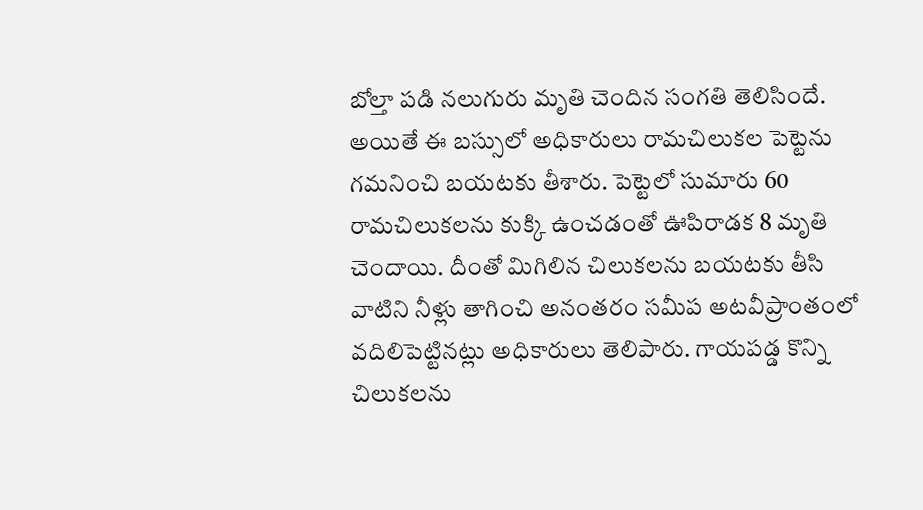బోల్తా పడి నలుగురు మృతి చెందిన సంగతి తెలిసిందే. అయితే ఈ బస్సులో అధికారులు రామచిలుకల పెట్టెను గమనించి బయటకు తీశారు. పెట్టెలో సుమారు 60 రామచిలుకలను కుక్కి ఉంచడంతో ఊపిరాడక 8 మృతి చెందాయి. దీంతో మిగిలిన చిలుకలను బయటకు తీసి వాటిని నీళ్లు తాగించి అనంతరం సమీప అటవీప్రాంతంలో వదిలిపెట్టినట్లు అధికారులు తెలిపారు. గాయపడ్డ కొన్ని చిలుకలను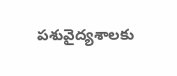పశువైద్యశాలకు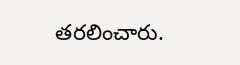తరలించారు.